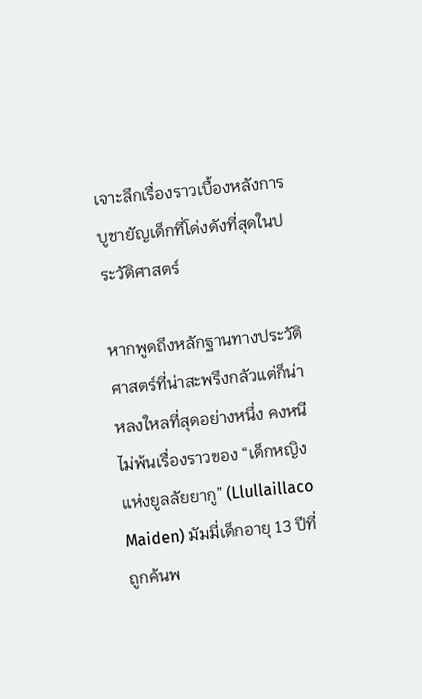เจาะลึกเรื่องราวเบื้องหลังการบูชายัญเด็กที่โด่งดังที่สุดในประวัติศาสตร์

หากพูดถึงหลักฐานทางประวัติศาสตร์ที่น่าสะพรึงกลัวแต่ก็น่าหลงใหลที่สุดอย่างหนึ่ง คงหนีไม่พ้นเรื่องราวของ “เด็กหญิงแห่งยูลลัยยากู” (Llullaillaco Maiden) มัมมี่เด็กอายุ 13 ปีที่ถูกค้นพ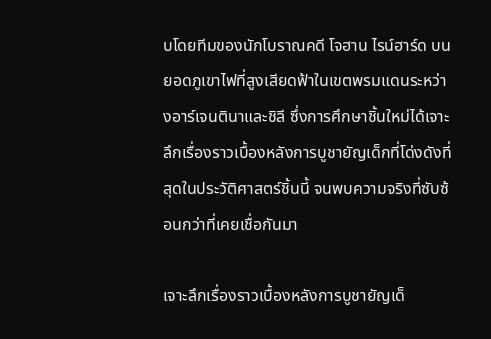บโดยทีมของนักโบราณคดี โจฮาน ไรน์ฮาร์ด บนยอดภูเขาไฟที่สูงเสียดฟ้าในเขตพรมแดนระหว่างอาร์เจนตินาและชิลี ซึ่งการศึกษาชิ้นใหม่ได้เจาะลึกเรื่องราวเบื้องหลังการบูชายัญเด็กที่โด่งดังที่สุดในประวัติศาสตร์ชิ้นนี้ จนพบความจริงที่ซับซ้อนกว่าที่เคยเชื่อกันมา

เจาะลึกเรื่องราวเบื้องหลังการบูชายัญเด็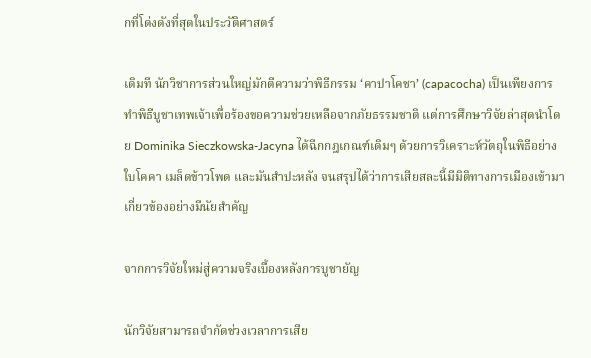กที่โด่งดังที่สุดในประวัติศาสตร์

เดิมที นักวิชาการส่วนใหญ่มักตีความว่าพิธีกรรม ‘คาปาโคชา’ (capacocha) เป็นเพียงการทำพิธีบูชาเทพเจ้าเพื่อร้องขอความช่วยเหลือจากภัยธรรมชาติ แต่การศึกษาวิจัยล่าสุดนำโดย Dominika Sieczkowska-Jacyna ได้ฉีกกฎเกณฑ์เดิมๆ ด้วยการวิเคราะห์วัตถุในพิธีอย่างใบโคคา เมล็ดข้าวโพด และมันสำปะหลัง จนสรุปได้ว่าการเสียสละนี้มีมิติทางการเมืองเข้ามาเกี่ยวข้องอย่างมีนัยสำคัญ

จากการวิจัยใหม่สู่ความจริงเบื้องหลังการบูชายัญ

นักวิจัยสามารถจำกัดช่วงเวลาการเสีย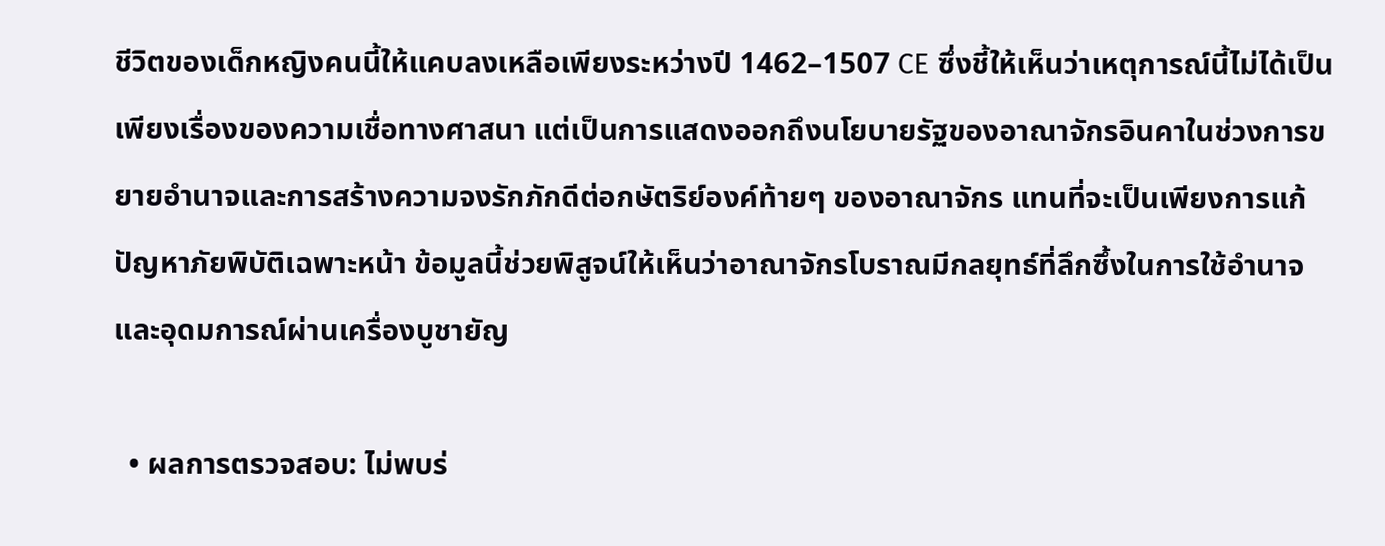ชีวิตของเด็กหญิงคนนี้ให้แคบลงเหลือเพียงระหว่างปี 1462–1507 CE ซึ่งชี้ให้เห็นว่าเหตุการณ์นี้ไม่ได้เป็นเพียงเรื่องของความเชื่อทางศาสนา แต่เป็นการแสดงออกถึงนโยบายรัฐของอาณาจักรอินคาในช่วงการขยายอำนาจและการสร้างความจงรักภักดีต่อกษัตริย์องค์ท้ายๆ ของอาณาจักร แทนที่จะเป็นเพียงการแก้ปัญหาภัยพิบัติเฉพาะหน้า ข้อมูลนี้ช่วยพิสูจน์ให้เห็นว่าอาณาจักรโบราณมีกลยุทธ์ที่ลึกซึ้งในการใช้อำนาจและอุดมการณ์ผ่านเครื่องบูชายัญ

  • ผลการตรวจสอบ: ไม่พบร่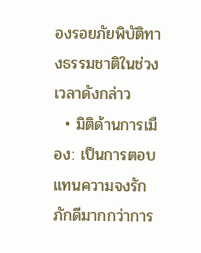องรอยภัยพิบัติทางธรรมชาติในช่วงเวลาดังกล่าว
  • มิติด้านการเมือง: เป็นการตอบแทนความจงรักภักดีมากกว่าการ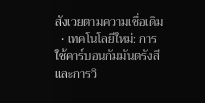สังเวยตามความเชื่อเดิม
  • เทคโนโลยีใหม่: การใช้คาร์บอนกัมมันตรังสีและการวิ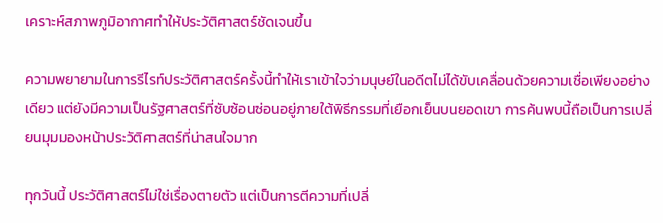เคราะห์สภาพภูมิอากาศทำให้ประวัติศาสตร์ชัดเจนขึ้น

ความพยายามในการรีไรท์ประวัติศาสตร์ครั้งนี้ทำให้เราเข้าใจว่ามนุษย์ในอดีตไม่ได้ขับเคลื่อนด้วยความเชื่อเพียงอย่างเดียว แต่ยังมีความเป็นรัฐศาสตร์ที่ซับซ้อนซ่อนอยู่ภายใต้พิธีกรรมที่เยือกเย็นบนยอดเขา การค้นพบนี้ถือเป็นการเปลี่ยนมุมมองหน้าประวัติศาสตร์ที่น่าสนใจมาก

ทุกวันนี้ ประวัติศาสตร์ไม่ใช่เรื่องตายตัว แต่เป็นการตีความที่เปลี่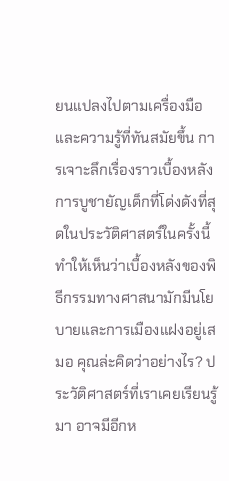ยนแปลงไปตามเครื่องมือและความรู้ที่ทันสมัยขึ้น การเจาะลึกเรื่องราวเบื้องหลังการบูชายัญเด็กที่โด่งดังที่สุดในประวัติศาสตร์ในครั้งนี้ ทำให้เห็นว่าเบื้องหลังของพิธีกรรมทางศาสนามักมีนโยบายและการเมืองแฝงอยู่เสมอ คุณล่ะคิดว่าอย่างไร? ประวัติศาสตร์ที่เราเคยเรียนรู้มา อาจมีอีกห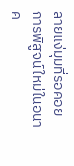ลายแง่มุมที่รอคอยการพิสูจน์ใหม่ในอนาค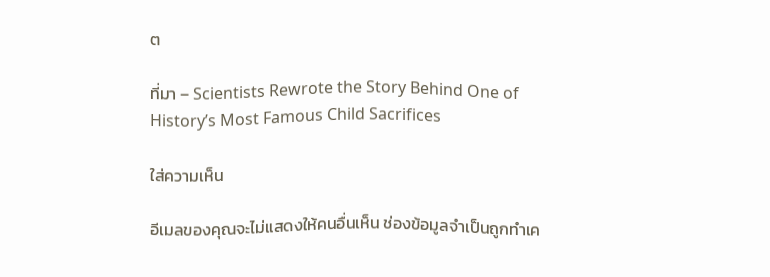ต

ที่มา – Scientists Rewrote the Story Behind One of History’s Most Famous Child Sacrifices

ใส่ความเห็น

อีเมลของคุณจะไม่แสดงให้คนอื่นเห็น ช่องข้อมูลจำเป็นถูกทำเค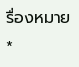รื่องหมาย *